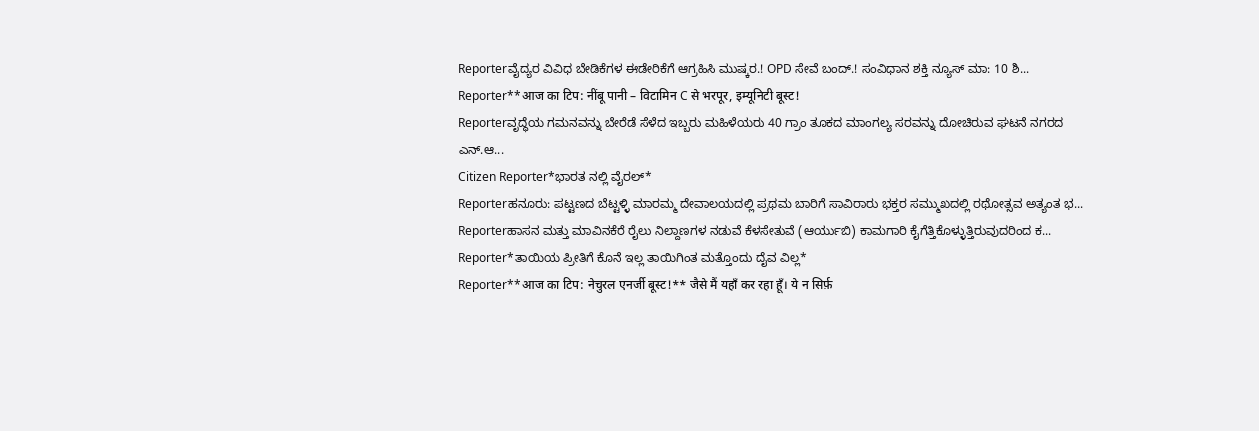Reporterವೈದ್ಯರ ವಿವಿಧ ಬೇಡಿಕೆಗಳ ಈಡೇರಿಕೆಗೆ ಆಗ್ರಹಿಸಿ ಮುಷ್ಕರ.! OPD ಸೇವೆ ಬಂದ್.! ಸಂವಿಧಾನ ಶಕ್ತಿ ನ್ಯೂಸ್ ಮಾ: 10 ಶಿ...
Reporter**आज का टिप: नींबू पानी – विटामिन C से भरपूर, इम्यूनिटी बूस्ट!
Reporterವೃದ್ಧೆಯ ಗಮನವನ್ನು ಬೇರೆಡೆ ಸೆಳೆದ ಇಬ್ಬರು ಮಹಿಳೆಯರು 40 ಗ್ರಾಂ ತೂಕದ ಮಾಂಗಲ್ಯ ಸರವನ್ನು ದೋಚಿರುವ ಘಟನೆ ನಗರದ ಎನ್.ಆ...
Citizen Reporter*ಭಾರತ ನಲ್ಲಿ ವೈರಲ್*
Reporterಹನೂರು: ಪಟ್ಟಣದ ಬೆಟ್ಟಳ್ಳಿ ಮಾರಮ್ಮ ದೇವಾಲಯದಲ್ಲಿ ಪ್ರಥಮ ಬಾರಿಗೆ ಸಾವಿರಾರು ಭಕ್ತರ ಸಮ್ಮುಖದಲ್ಲಿ ರಥೋತ್ಸವ ಅತ್ಯಂತ ಭ...
Reporterಹಾಸನ ಮತ್ತು ಮಾವಿನಕೆರೆ ರೈಲು ನಿಲ್ದಾಣಗಳ ನಡುವೆ ಕೆಳಸೇತುವೆ (ಆರ್ಯುಬಿ) ಕಾಮಗಾರಿ ಕೈಗೆತ್ತಿಕೊಳ್ಳುತ್ತಿರುವುದರಿಂದ ಕ...
Reporter*ತಾಯಿಯ ಪ್ರೀತಿಗೆ ಕೊನೆ ಇಲ್ಲ ತಾಯಿಗಿಂತ ಮತ್ತೊಂದು ದೈವ ವಿಲ್ಲ*
Reporter**आज का टिप: नेचुरल एनर्जी बूस्ट!** जैसे मैं यहाँ कर रहा हूँ। ये न सिर्फ़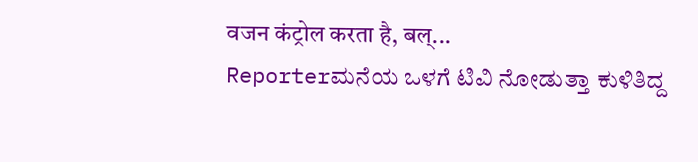वजन कंट्रोल करता है, बल्...
Reporterಮನೆಯ ಒಳಗೆ ಟಿವಿ ನೋಡುತ್ತಾ ಕುಳಿತಿದ್ದ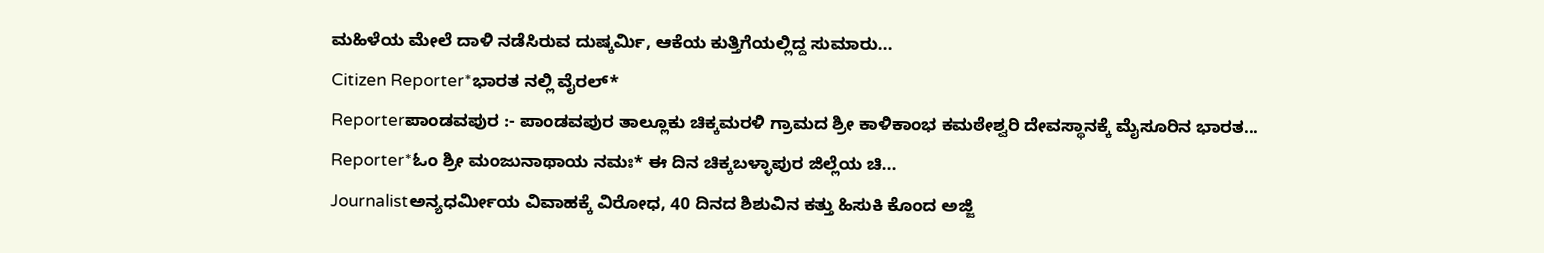ಮಹಿಳೆಯ ಮೇಲೆ ದಾಳಿ ನಡೆಸಿರುವ ದುಷ್ಕರ್ಮಿ, ಆಕೆಯ ಕುತ್ತಿಗೆಯಲ್ಲಿದ್ದ ಸುಮಾರು...
Citizen Reporter*ಭಾರತ ನಲ್ಲಿ ವೈರಲ್*
Reporterಪಾಂಡವಪುರ :- ಪಾಂಡವಪುರ ತಾಲ್ಲೂಕು ಚಿಕ್ಕಮರಳಿ ಗ್ರಾಮದ ಶ್ರೀ ಕಾಳಿಕಾಂಭ ಕಮಠೇಶ್ವರಿ ದೇವಸ್ಥಾನಕ್ಕೆ ಮೈಸೂರಿನ ಭಾರತ...
Reporter*ಓಂ ಶ್ರೀ ಮಂಜುನಾಥಾಯ ನಮಃ* ಈ ದಿನ ಚಿಕ್ಕಬಳ್ಳಾಪುರ ಜಿಲ್ಲೆಯ ಚಿ...
Journalistಅನ್ಯಧರ್ಮೀಯ ವಿವಾಹಕ್ಕೆ ವಿರೋಧ, 40 ದಿನದ ಶಿಶುವಿನ ಕತ್ತು ಹಿಸುಕಿ ಕೊಂದ ಅಜ್ಜಿ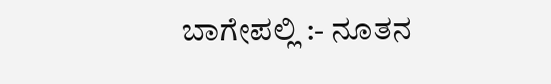ಬಾಗೇಪಲ್ಲಿ :- ನೂತನ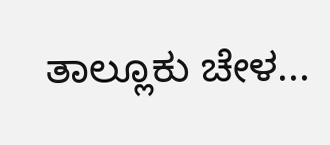ತಾಲ್ಲೂಕು ಚೇಳ...